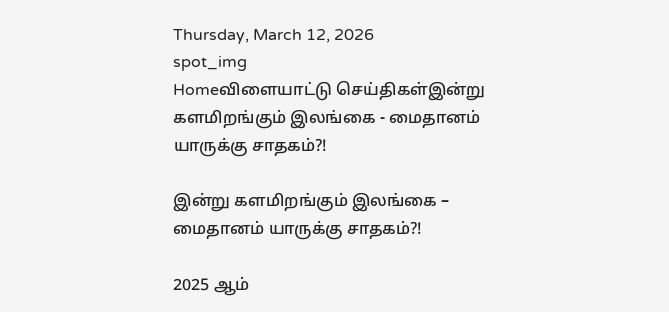Thursday, March 12, 2026
spot_img
Homeவிளையாட்டு செய்திகள்இன்று களமிறங்கும் இலங்கை - மைதானம் யாருக்கு சாதகம்?!

இன்று களமிறங்கும் இலங்கை – மைதானம் யாருக்கு சாதகம்?!

2025 ஆம்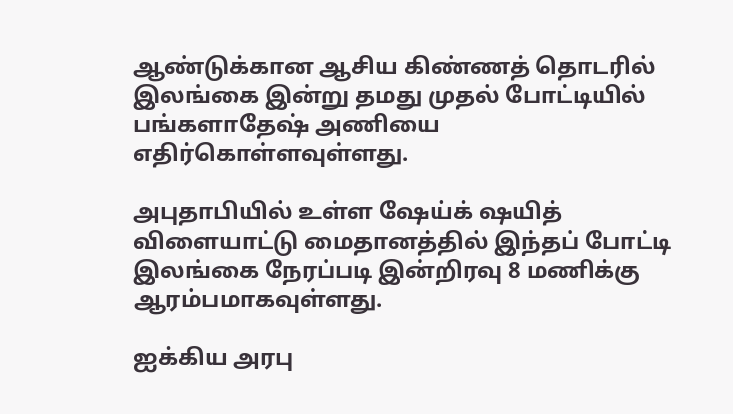ஆண்டுக்கான ஆசிய கிண்ணத் தொடரில் இலங்கை இன்று தமது முதல் போட்டியில் பங்களாதேஷ் அணியை எதிர்கொள்ளவுள்ளது.

அபுதாபியில் உள்ள ஷேய்க் ஷயித் விளையாட்டு மைதானத்தில் இந்தப் போட்டி இலங்கை நேரப்படி இன்றிரவு 8 மணிக்கு ஆரம்பமாகவுள்ளது.

ஐக்கிய அரபு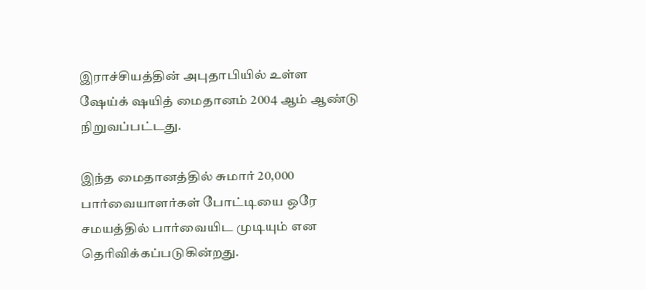இராச்சியத்தின் அபுதாபியில் உள்ள ஷேய்க் ஷயித் மைதானம் 2004 ஆம் ஆண்டு நிறுவப்பட்டது.

இந்த மைதானத்தில் சுமார் 20,000 பார்வையாளர்கள் போட்டியை ஒரே சமயத்தில் பார்வையிட முடியும் என தெரிவிக்கப்படுகின்றது.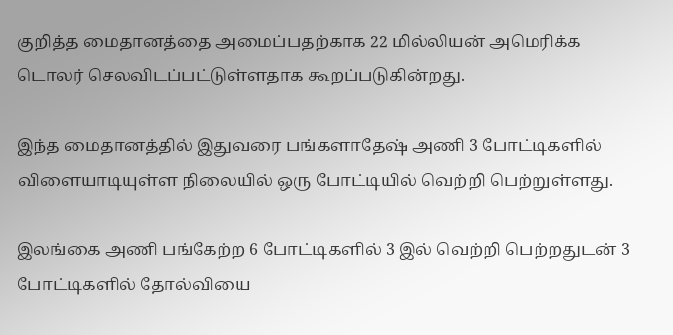குறித்த மைதானத்தை அமைப்பதற்காக 22 மில்லியன் அமெரிக்க டொலர் செலவிடப்பட்டுள்ளதாக கூறப்படுகின்றது.

இந்த மைதானத்தில் இதுவரை பங்களாதேஷ் அணி 3 போட்டிகளில் விளையாடியுள்ள நிலையில் ஒரு போட்டியில் வெற்றி பெற்றுள்ளது.

இலங்கை அணி பங்கேற்ற 6 போட்டிகளில் 3 இல் வெற்றி பெற்றதுடன் 3 போட்டிகளில் தோல்வியை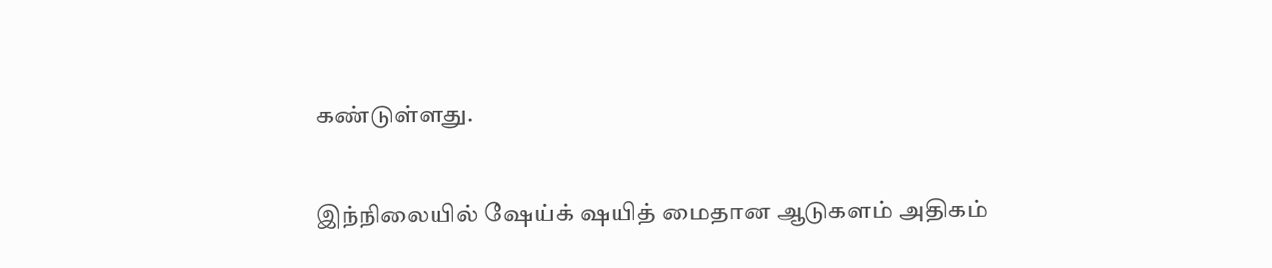கண்டுள்ளது.

இந்நிலையில் ஷேய்க் ஷயித் மைதான ஆடுகளம் அதிகம்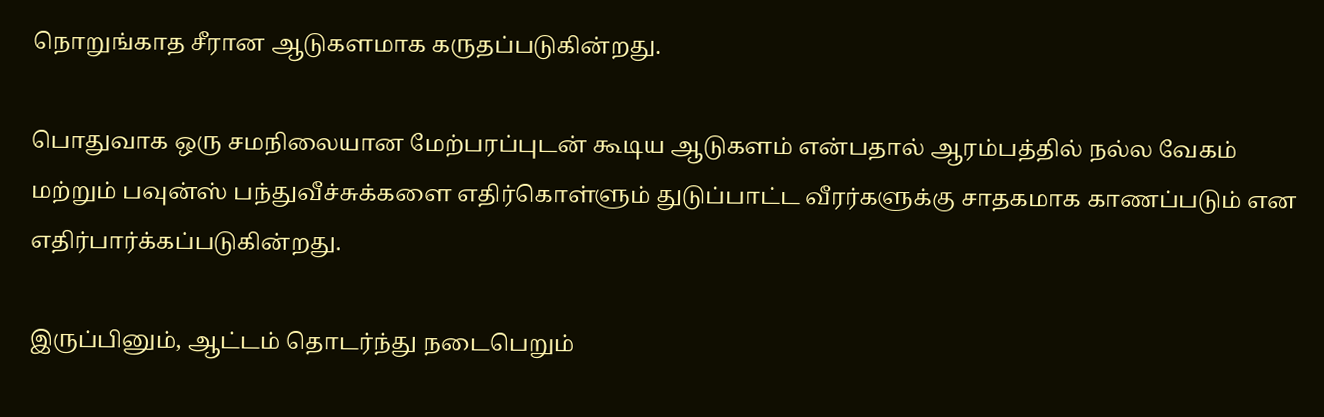நொறுங்காத சீரான ஆடுகளமாக கருதப்படுகின்றது.

பொதுவாக ஒரு சமநிலையான மேற்பரப்புடன் கூடிய ஆடுகளம் என்பதால் ஆரம்பத்தில் நல்ல வேகம் மற்றும் பவுன்ஸ் பந்துவீச்சுக்களை எதிர்கொள்ளும் துடுப்பாட்ட வீரர்களுக்கு சாதகமாக காணப்படும் என எதிர்பார்க்கப்படுகின்றது.

இருப்பினும், ஆட்டம் தொடர்ந்து நடைபெறும்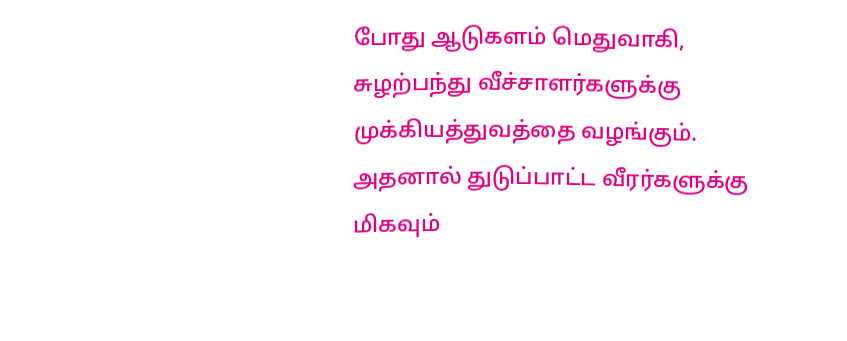போது ஆடுகளம் மெதுவாகி, சுழற்பந்து வீச்சாளர்களுக்கு முக்கியத்துவத்தை வழங்கும். அதனால் துடுப்பாட்ட வீரர்களுக்கு மிகவும்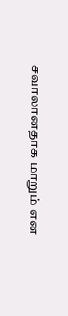சவாலானதாக மாறும் என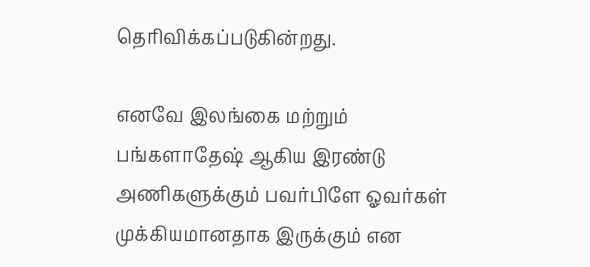தெரிவிக்கப்படுகின்றது.

எனவே இலங்கை மற்றும் பங்களாதேஷ் ஆகிய இரண்டு அணிகளுக்கும் பவர்பிளே ஓவர்கள் முக்கியமானதாக இருக்கும் என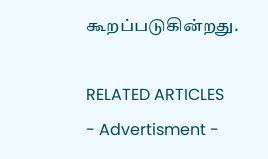கூறப்படுகின்றது.

RELATED ARTICLES
- Advertisment -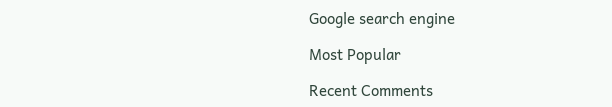Google search engine

Most Popular

Recent Comments